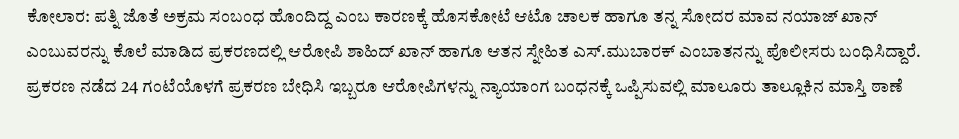ಕೋಲಾರ: ಪತ್ನಿ ಜೊತೆ ಅಕ್ರಮ ಸಂಬಂಧ ಹೊಂದಿದ್ದ ಎಂಬ ಕಾರಣಕ್ಕೆ ಹೊಸಕೋಟೆ ಆಟೊ ಚಾಲಕ ಹಾಗೂ ತನ್ನ ಸೋದರ ಮಾವ ನಯಾಜ್ ಖಾನ್ ಎಂಬುವರನ್ನು ಕೊಲೆ ಮಾಡಿದ ಪ್ರಕರಣದಲ್ಲಿ ಆರೋಪಿ ಶಾಹಿದ್ ಖಾನ್ ಹಾಗೂ ಆತನ ಸ್ನೇಹಿತ ಎಸ್.ಮುಬಾರಕ್ ಎಂಬಾತನನ್ನು ಪೊಲೀಸರು ಬಂಧಿಸಿದ್ದಾರೆ.
ಪ್ರಕರಣ ನಡೆದ 24 ಗಂಟೆಯೊಳಗೆ ಪ್ರಕರಣ ಬೇಧಿಸಿ ಇಬ್ಬರೂ ಆರೋಪಿಗಳನ್ನು ನ್ಯಾಯಾಂಗ ಬಂಧನಕ್ಕೆ ಒಪ್ಪಿಸುವಲ್ಲಿ ಮಾಲೂರು ತಾಲ್ಲೂಕಿನ ಮಾಸ್ತಿ ಠಾಣೆ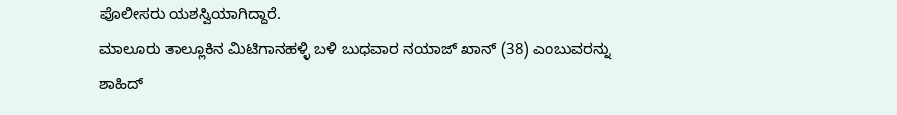ಪೊಲೀಸರು ಯಶಸ್ವಿಯಾಗಿದ್ದಾರೆ.
ಮಾಲೂರು ತಾಲ್ಲೂಕಿನ ಮಿಟಿಗಾನಹಳ್ಳಿ ಬಳಿ ಬುಧವಾರ ನಯಾಜ್ ಖಾನ್ (38) ಎಂಬುವರನ್ನು ಶಾಹಿದ್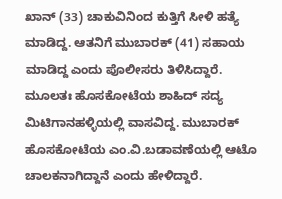ಖಾನ್ (33) ಚಾಕುವಿನಿಂದ ಕುತ್ತಿಗೆ ಸೀಳಿ ಹತ್ಯೆ ಮಾಡಿದ್ದ. ಆತನಿಗೆ ಮುಬಾರಕ್ (41) ಸಹಾಯ ಮಾಡಿದ್ದ ಎಂದು ಪೊಲೀಸರು ತಿಳಿಸಿದ್ದಾರೆ.
ಮೂಲತಃ ಹೊಸಕೋಟೆಯ ಶಾಹಿದ್ ಸದ್ಯ ಮಿಟಿಗಾನಹಳ್ಳಿಯಲ್ಲಿ ವಾಸವಿದ್ದ. ಮುಬಾರಕ್ ಹೊಸಕೋಟೆಯ ಎಂ.ವಿ.ಬಡಾವಣೆಯಲ್ಲಿ ಆಟೊ ಚಾಲಕನಾಗಿದ್ದಾನೆ ಎಂದು ಹೇಳಿದ್ದಾರೆ.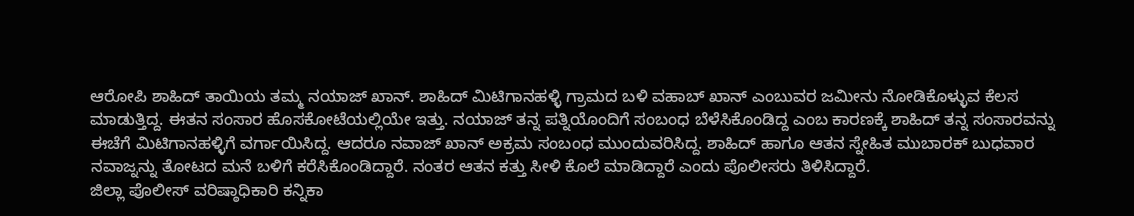ಆರೋಪಿ ಶಾಹಿದ್ ತಾಯಿಯ ತಮ್ಮ ನಯಾಜ್ ಖಾನ್. ಶಾಹಿದ್ ಮಿಟಿಗಾನಹಳ್ಳಿ ಗ್ರಾಮದ ಬಳಿ ವಹಾಬ್ ಖಾನ್ ಎಂಬುವರ ಜಮೀನು ನೋಡಿಕೊಳ್ಳುವ ಕೆಲಸ ಮಾಡುತ್ತಿದ್ದ. ಈತನ ಸಂಸಾರ ಹೊಸಕೋಟೆಯಲ್ಲಿಯೇ ಇತ್ತು. ನಯಾಜ್ ತನ್ನ ಪತ್ನಿಯೊಂದಿಗೆ ಸಂಬಂಧ ಬೆಳೆಸಿಕೊಂಡಿದ್ದ ಎಂಬ ಕಾರಣಕ್ಕೆ ಶಾಹಿದ್ ತನ್ನ ಸಂಸಾರವನ್ನು ಈಚೆಗೆ ಮಿಟಿಗಾನಹಳ್ಳಿಗೆ ವರ್ಗಾಯಿಸಿದ್ದ. ಆದರೂ ನವಾಜ್ ಖಾನ್ ಅಕ್ರಮ ಸಂಬಂಧ ಮುಂದುವರಿಸಿದ್ದ. ಶಾಹಿದ್ ಹಾಗೂ ಆತನ ಸ್ನೇಹಿತ ಮುಬಾರಕ್ ಬುಧವಾರ ನವಾಜ್ನನ್ನು ತೋಟದ ಮನೆ ಬಳಿಗೆ ಕರೆಸಿಕೊಂಡಿದ್ದಾರೆ. ನಂತರ ಆತನ ಕತ್ತು ಸೀಳಿ ಕೊಲೆ ಮಾಡಿದ್ದಾರೆ ಎಂದು ಪೊಲೀಸರು ತಿಳಿಸಿದ್ದಾರೆ.
ಜಿಲ್ಲಾ ಪೊಲೀಸ್ ವರಿಷ್ಠಾಧಿಕಾರಿ ಕನ್ನಿಕಾ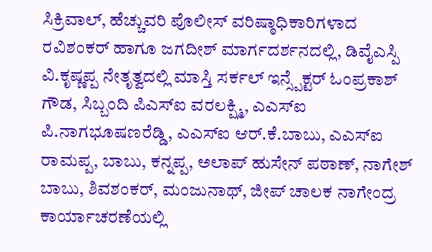ಸಿಕ್ರಿವಾಲ್, ಹೆಚ್ಚುವರಿ ಪೊಲೀಸ್ ವರಿಷ್ಠಾಧಿಕಾರಿಗಳಾದ ರವಿಶಂಕರ್ ಹಾಗೂ ಜಗದೀಶ್ ಮಾರ್ಗದರ್ಶನದಲ್ಲಿ, ಡಿವೈಎಸ್ಪಿ ವಿ.ಕೃಷ್ಣಪ್ಪ ನೇತೃತ್ವದಲ್ಲಿ ಮಾಸ್ತಿ ಸರ್ಕಲ್ ಇನ್ಸ್ಪೆಕ್ಟರ್ ಓಂಪ್ರಕಾಶ್ ಗೌಡ, ಸಿಬ್ಬಂದಿ ಪಿಎಸ್ಐ ವರಲಕ್ಷ್ಮಿ, ಎಎಸ್ಐ ಪಿ.ನಾಗಭೂಷಣರೆಡ್ಡಿ, ಎಎಸ್ಐ ಆರ್.ಕೆ.ಬಾಬು, ಎಎಸ್ಐ ರಾಮಪ್ಪ, ಬಾಬು, ಕನ್ನಪ್ಪ, ಅಲಾಪ್ ಹುಸೇನ್ ಪಠಾಣ್, ನಾಗೇಶ್ ಬಾಬು, ಶಿವಶಂಕರ್, ಮಂಜುನಾಥ್, ಜೀಪ್ ಚಾಲಕ ನಾಗೇಂದ್ರ ಕಾರ್ಯಾಚರಣೆಯಲ್ಲಿ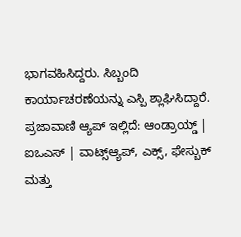ಭಾಗವಹಿಸಿದ್ದರು. ಸಿಬ್ಬಂದಿ ಕಾರ್ಯಾಚರಣೆಯನ್ನು ಎಸ್ಪಿ ಶ್ಲಾಘಿಸಿದ್ದಾರೆ.
ಪ್ರಜಾವಾಣಿ ಆ್ಯಪ್ ಇಲ್ಲಿದೆ: ಆಂಡ್ರಾಯ್ಡ್ | ಐಒಎಸ್ | ವಾಟ್ಸ್ಆ್ಯಪ್, ಎಕ್ಸ್, ಫೇಸ್ಬುಕ್ ಮತ್ತು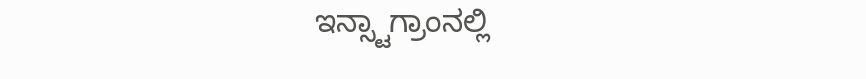ಇನ್ಸ್ಟಾಗ್ರಾಂನಲ್ಲಿ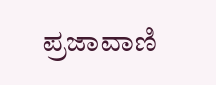ಪ್ರಜಾವಾಣಿ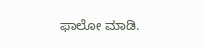ಫಾಲೋ ಮಾಡಿ.